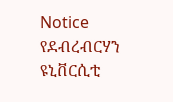Notice
የደብረብርሃን ዩኒቨርሲቲ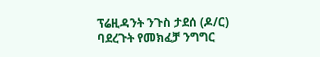ፕሬዚዳንት ንጉስ ታደሰ (ዶ/ር) ባደረጉት የመክፈቻ ንግግር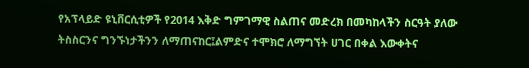የአፕላይድ ዩኒቨርሲቲዎች የ2014 እቅድ ግምገማዊ ስልጠና መድረክ በመካከላችን ስርዓት ያለው ትስስርንና ግንኙነታችንን ለማጠናከር፤ልምድና ተሞክሮ ለማግኘት ሀገር በቀል እውቀትና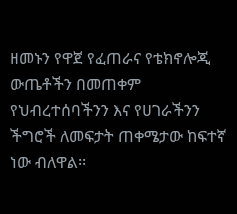ዘመኑን የዋጀ የፈጠራና የቴክኖሎጂ ውጤቶችን በመጠቀም የህብረተሰባችንን እና የሀገራችንን ችግሮች ለመፍታት ጠቀሜታው ከፍተኛ ነው ብለዋል፡፡